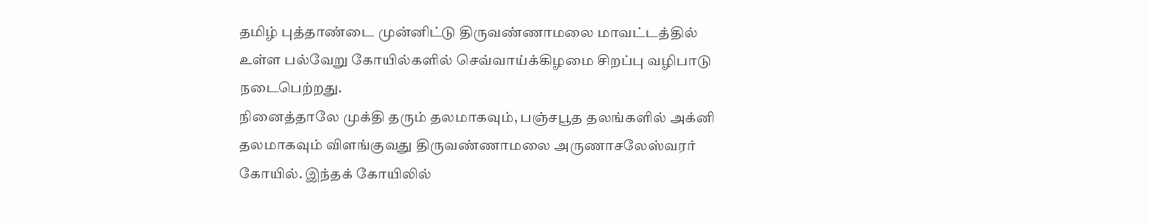தமிழ் புத்தாண்டை முன்னிட்டு திருவண்ணாமலை மாவட்டத்தில் உள்ள பல்வேறு கோயில்களில் செவ்வாய்க்கிழமை சிறப்பு வழிபாடு நடைபெற்றது.
நினைத்தாலே முக்தி தரும் தலமாகவும், பஞ்சபூத தலங்களில் அக்னி தலமாகவும் விளங்குவது திருவண்ணாமலை அருணாசலேஸ்வரர் கோயில். இந்தக் கோயிலில்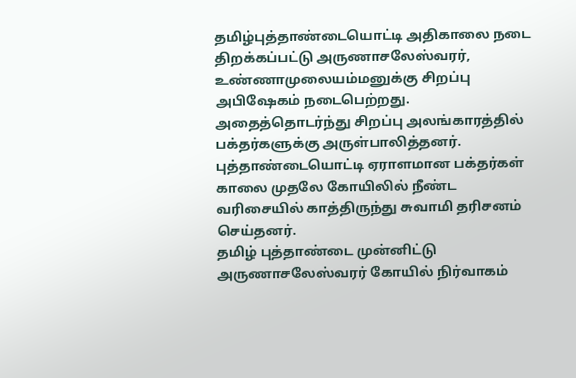தமிழ்புத்தாண்டையொட்டி அதிகாலை நடை திறக்கப்பட்டு அருணாசலேஸ்வரர், உண்ணாமுலையம்மனுக்கு சிறப்பு அபிஷேகம் நடைபெற்றது. அதைத்தொடர்ந்து சிறப்பு அலங்காரத்தில் பக்தர்களுக்கு அருள்பாலித்தனர்.
புத்தாண்டையொட்டி ஏராளமான பக்தர்கள் காலை முதலே கோயிலில் நீண்ட வரிசையில் காத்திருந்து சுவாமி தரிசனம் செய்தனர்.
தமிழ் புத்தாண்டை முன்னிட்டு அருணாசலேஸ்வரர் கோயில் நிர்வாகம்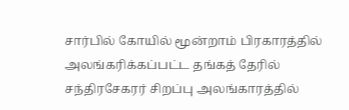சார்பில் கோயில் மூன்றாம் பிரகாரத்தில் அலங்கரிக்கப்பட்ட தங்கத் தேரில் சந்திரசேகரர் சிறப்பு அலங்காரத்தில்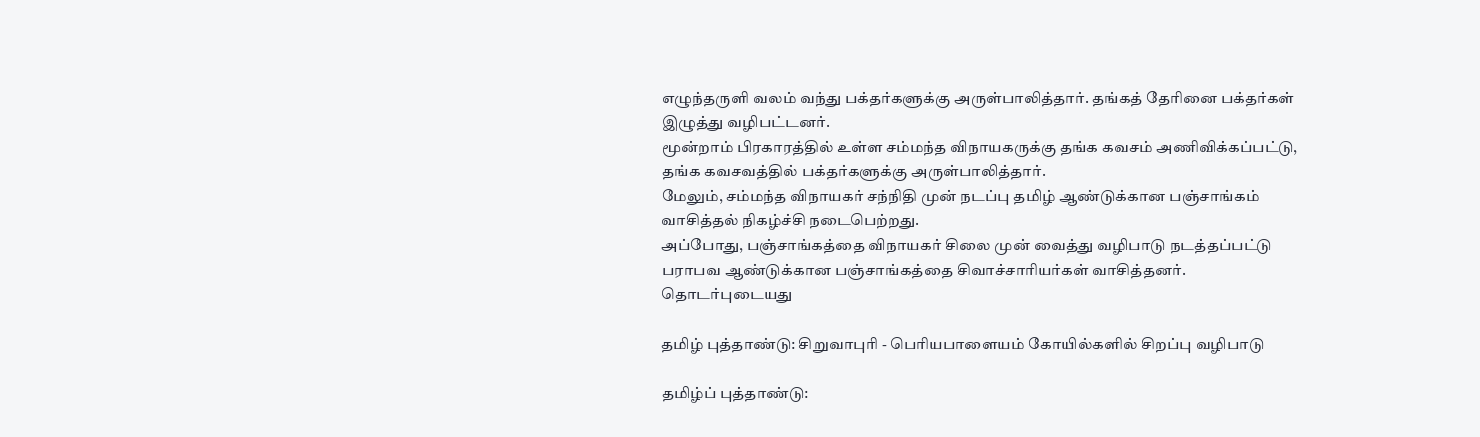எழுந்தருளி வலம் வந்து பக்தர்களுக்கு அருள்பாலித்தார். தங்கத் தேரினை பக்தர்கள் இழுத்து வழிபட்டனர்.
மூன்றாம் பிரகாரத்தில் உள்ள சம்மந்த விநாயகருக்கு தங்க கவசம் அணிவிக்கப்பட்டு, தங்க கவசவத்தில் பக்தர்களுக்கு அருள்பாலித்தார்.
மேலும், சம்மந்த விநாயகர் சந்நிதி முன் நடப்பு தமிழ் ஆண்டுக்கான பஞ்சாங்கம் வாசித்தல் நிகழ்ச்சி நடைபெற்றது.
அப்போது, பஞ்சாங்கத்தை விநாயகர் சிலை முன் வைத்து வழிபாடு நடத்தப்பட்டு பராபவ ஆண்டுக்கான பஞ்சாங்கத்தை சிவாச்சாரியர்கள் வாசித்தனர்.
தொடர்புடையது

தமிழ் புத்தாண்டு: சிறுவாபுரி - பெரியபாளையம் கோயில்களில் சிறப்பு வழிபாடு

தமிழ்ப் புத்தாண்டு: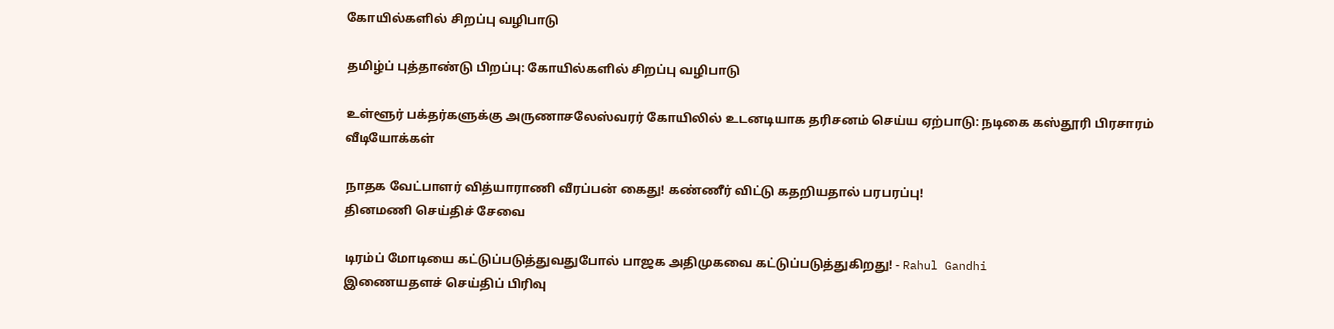கோயில்களில் சிறப்பு வழிபாடு

தமிழ்ப் புத்தாண்டு பிறப்பு: கோயில்களில் சிறப்பு வழிபாடு

உள்ளூர் பக்தர்களுக்கு அருணாசலேஸ்வரர் கோயிலில் உடனடியாக தரிசனம் செய்ய ஏற்பாடு: நடிகை கஸ்தூரி பிரசாரம்
வீடியோக்கள்

நாதக வேட்பாளர் வித்யாராணி வீரப்பன் கைது! கண்ணீர் விட்டு கதறியதால் பரபரப்பு!
தினமணி செய்திச் சேவை

டிரம்ப் மோடியை கட்டுப்படுத்துவதுபோல் பாஜக அதிமுகவை கட்டுப்படுத்துகிறது! - Rahul Gandhi
இணையதளச் செய்திப் பிரிவு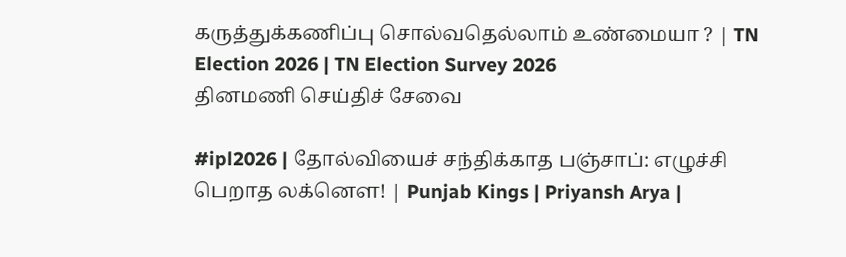கருத்துக்கணிப்பு சொல்வதெல்லாம் உண்மையா ? | TN Election 2026 | TN Election Survey 2026
தினமணி செய்திச் சேவை

#ipl2026 | தோல்வியைச் சந்திக்காத பஞ்சாப்: எழுச்சி பெறாத லக்னௌ! | Punjab Kings | Priyansh Arya |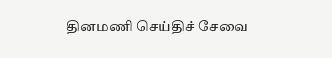தினமணி செய்திச் சேவை